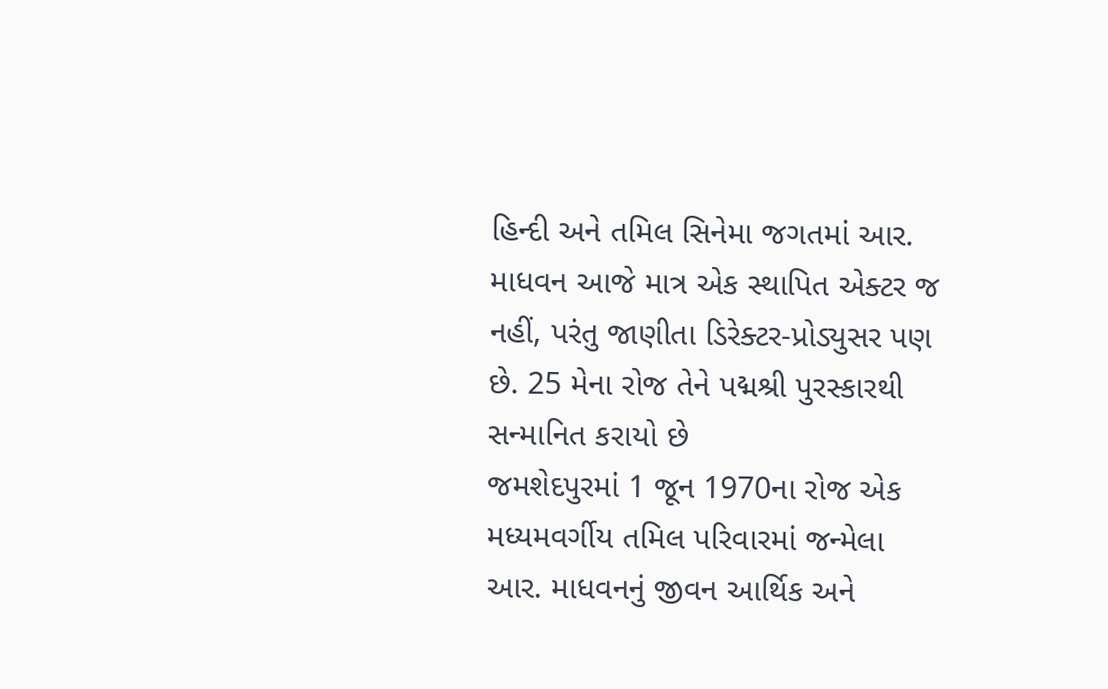હિન્દી અને તમિલ સિનેમા જગતમાં આર. માધવન આજે માત્ર એક સ્થાપિત એક્ટર જ નહીં, પરંતુ જાણીતા ડિરેક્ટર-પ્રોડ્યુસર પણ છે. 25 મેના રોજ તેને પદ્મશ્રી પુરસ્કારથી સન્માનિત કરાયો છે
જમશેદપુરમાં 1 જૂન 1970ના રોજ એક મધ્યમવર્ગીય તમિલ પરિવારમાં જન્મેલા આર. માધવનનું જીવન આર્થિક અને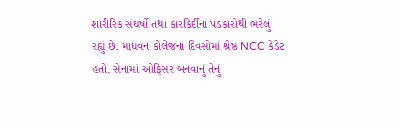શારીરિક સંઘર્ષો તથા કારકિર્દીના પડકારોથી ભરેલું રહ્યું છે. માધવન કોલેજના દિવસોમાં શ્રેષ્ઠ NCC કેડેટ હતો. સેનામાં ઓફિસર બનવાનું તેનું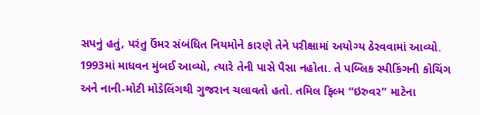સપનું હતું, પરંતુ ઉંમર સંબંધિત નિયમોને કારણે તેને પરીક્ષામાં અયોગ્ય ઠેરવવામાં આવ્યો.
1993માં માધવન મુંબઈ આવ્યો, ત્યારે તેની પાસે પૈસા નહોતા. તે પબ્લિક સ્પીકિંગની કોચિંગ અને નાની-મોટી મોડેલિંગથી ગુજરાન ચલાવતો હતો. તમિલ ફિલ્મ “ઇરુવર” માટેના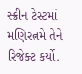સ્ક્રીન ટેસ્ટમાં મણિરત્નમે તેને રિજેક્ટ કર્યો.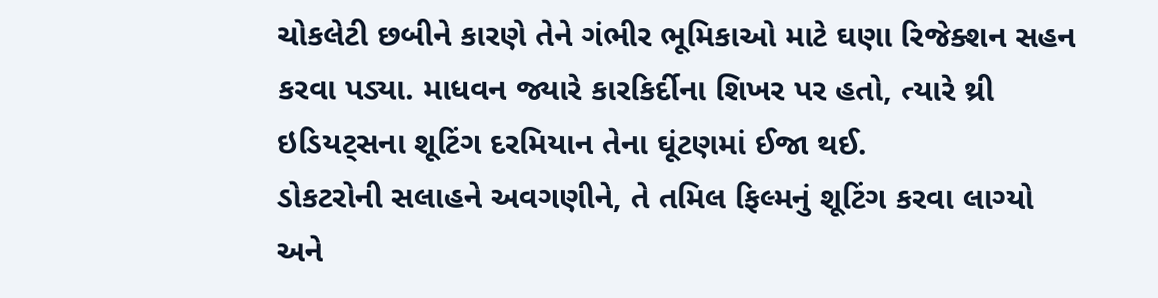ચોકલેટી છબીને કારણે તેને ગંભીર ભૂમિકાઓ માટે ઘણા રિજેક્શન સહન કરવા પડ્યા. માધવન જ્યારે કારકિર્દીના શિખર પર હતો, ત્યારે થ્રી ઇડિયટ્સના શૂટિંગ દરમિયાન તેના ઘૂંટણમાં ઈજા થઈ.
ડોકટરોની સલાહને અવગણીને, તે તમિલ ફિલ્મનું શૂટિંગ કરવા લાગ્યો અને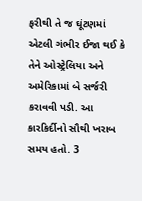ફરીથી તે જ ઘૂંટણમાં એટલી ગંભીર ઈજા થઈ કે તેને ઓસ્ટ્રેલિયા અને અમેરિકામાં બે સર્જરી કરાવવી પડી. આ કારકિર્દીનો સૌથી ખરાબ સમય હતો. 3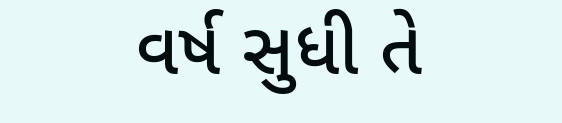વર્ષ સુધી તે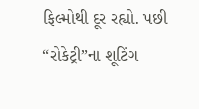ફિલ્મોથી દૂર રહ્યો. પછી “રોકેટ્રી”ના શૂટિંગ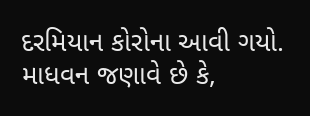દરમિયાન કોરોના આવી ગયો. માધવન જણાવે છે કે,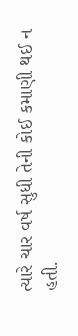ત્યારે ચાર વર્ષ સુધી તેની કોઈ કમાણી થઈ ન હતી.